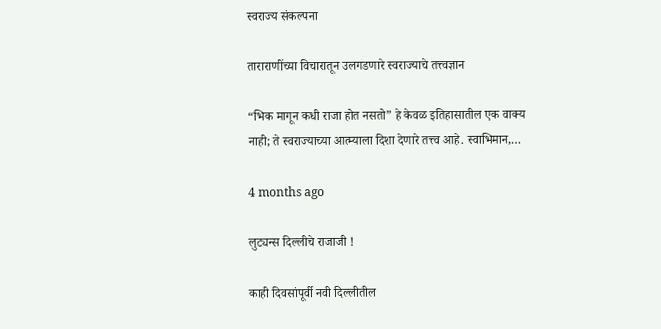स्वराज्य संकल्पना

ताराराणींच्या विचारातून उलगडणारे स्वराज्याचे तत्त्वज्ञान

“भिक मागून कधी राजा होत नसतो” हे केवळ इतिहासातील एक वाक्य नाही; ते स्वराज्याच्या आत्म्याला दिशा देणारे तत्त्व आहे. स्वाभिमान,…

4 months ago

लुट्यन्स दिल्लीचे राजाजी !

काही दिवसांपूर्वी नवी दिल्लीतील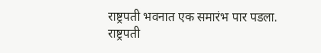राष्ट्रपती भवनात एक समारंभ पार पडला. राष्ट्रपती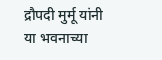द्रौपदी मुर्मू यांनी या भवनाच्या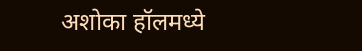अशोका हॉलमध्ये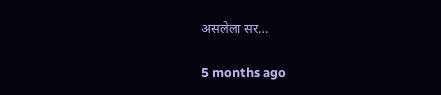असलेला सर…

5 months ago